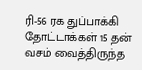ரி-56 ரக துப்பாக்கி தோட்டாக்கள் 15 தன் வசம் வைத்திருந்த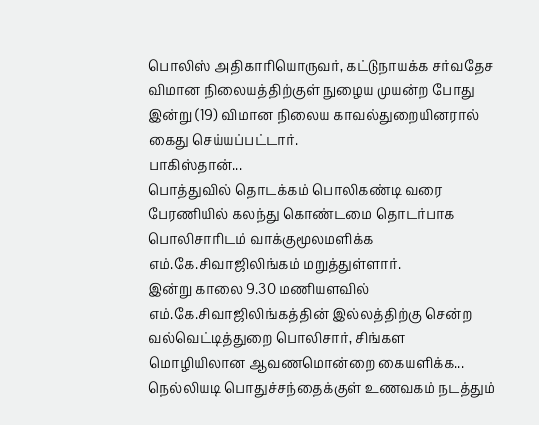பொலிஸ் அதிகாரியொருவர், கட்டுநாயக்க சர்வதேச விமான நிலையத்திற்குள் நுழைய முயன்ற போது இன்று (19) விமான நிலைய காவல்துறையினரால் கைது செய்யப்பட்டார்.
பாகிஸ்தான்...
பொத்துவில் தொடக்கம் பொலிகண்டி வரை பேரணியில் கலந்து கொண்டமை தொடர்பாக பொலிசாரிடம் வாக்குமூலமளிக்க எம்.கே.சிவாஜிலிங்கம் மறுத்துள்ளார்.
இன்று காலை 9.30 மணியளவில் எம்.கே.சிவாஜிலிங்கத்தின் இல்லத்திற்கு சென்ற வல்வெட்டித்துறை பொலிசார், சிங்கள மொழியிலான ஆவணமொன்றை கையளிக்க...
நெல்லியடி பொதுச்சந்தைக்குள் உணவகம் நடத்தும்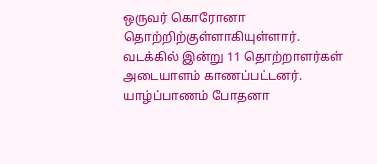ஒருவர் கொரோனா தொற்றிற்குள்ளாகியுள்ளார்.
வடக்கில் இன்று 11 தொற்றாளர்கள் அடையாளம் காணப்பட்டனர்.
யாழ்ப்பாணம் போதனா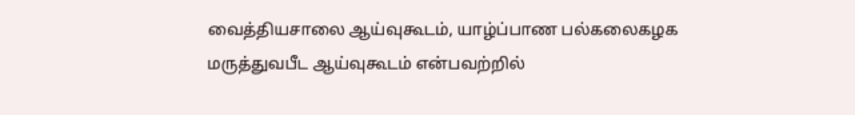வைத்தியசாலை ஆய்வுகூடம், யாழ்ப்பாண பல்கலைகழக மருத்துவபீட ஆய்வுகூடம் என்பவற்றில்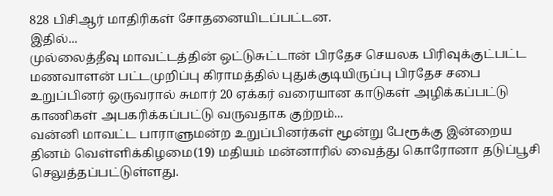828 பிசிஆர் மாதிரிகள் சோதனையிடப்பட்டன.
இதில்...
முல்லைத்தீவு மாவட்டத்தின் ஒட்டுசுட்டான் பிரதேச செயலக பிரிவுக்குட்பட்ட மணவாளன் பட்டமுறிப்பு கிராமத்தில் புதுக்குடியிருப்பு பிரதேச சபை உறுப்பினர் ஒருவரால் சுமார் 20 ஏக்கர் வரையான காடுகள் அழிக்கப்பட்டு காணிகள் அபகரிக்கப்பட்டு வருவதாக குற்றம்...
வன்னி மாவட்ட பாராளுமன்ற உறுப்பினர்கள் மூன்று பேரூக்கு இன்றைய தினம் வெள்ளிக்கிழமை(19) மதியம் மன்னாரில் வைத்து கொரோனா தடுப்பூசி செலுத்தப்பட்டுள்ளது.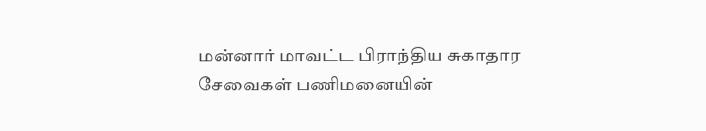மன்னார் மாவட்ட பிராந்திய சுகாதார சேவைகள் பணிமனையின்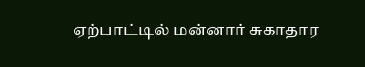ஏற்பாட்டில் மன்னார் சுகாதார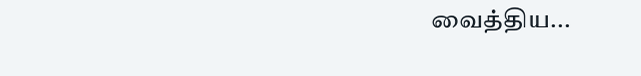வைத்திய...